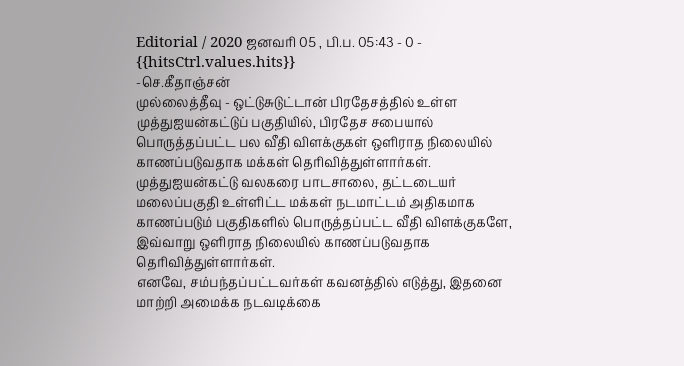Editorial / 2020 ஜனவரி 05 , பி.ப. 05:43 - 0 - {{hitsCtrl.values.hits}}
-செ.கீதாஞ்சன்
முல்லைத்தீவு - ஒட்டுசுடுட்டான் பிரதேசத்தில் உள்ள முத்துஐயன்கட்டுப் பகுதியில், பிரதேச சபையால் பொருத்தப்பட்ட பல வீதி விளக்குகள் ஒளிராத நிலையில் காணப்படுவதாக மக்கள் தெரிவித்துள்ளார்கள்.
முத்துஐயன்கட்டு வலகரை பாடசாலை, தட்டடையர் மலைப்பகுதி உள்ளிட்ட மக்கள் நடமாட்டம் அதிகமாக காணப்படும் பகுதிகளில் பொருத்தப்பட்ட வீதி விளக்குகளே, இவ்வாறு ஒளிராத நிலையில் காணப்படுவதாக தெரிவித்துள்ளார்கள்.
எனவே, சம்பந்தப்பட்டவர்கள் கவனத்தில் எடுத்து, இதனை மாற்றி அமைக்க நடவடிக்கை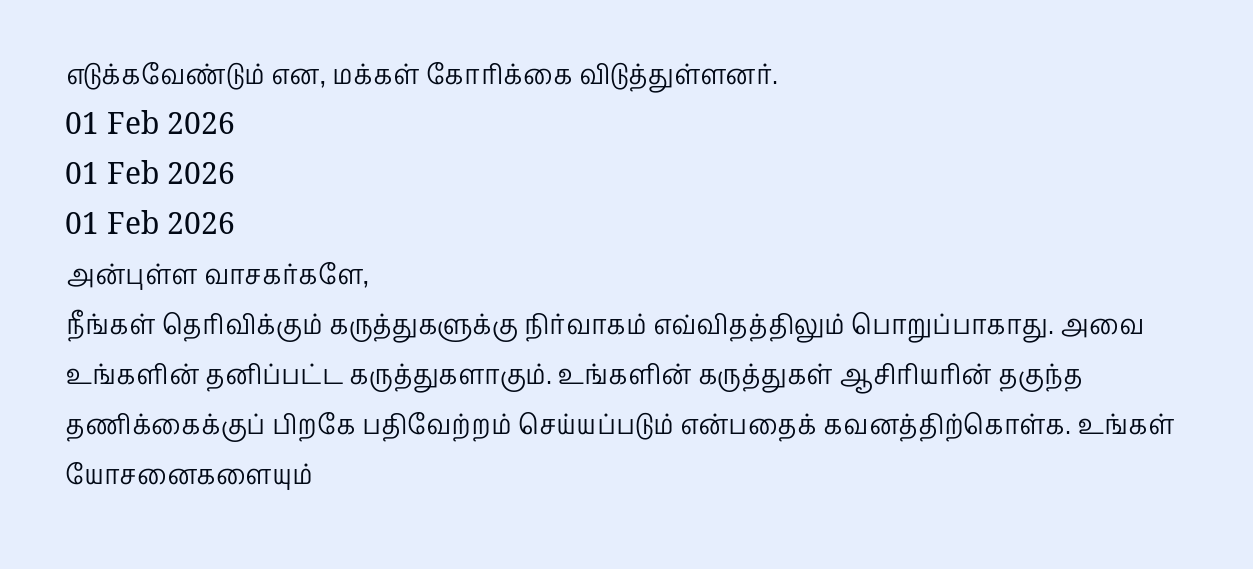எடுக்கவேண்டும் என, மக்கள் கோரிக்கை விடுத்துள்ளனர்.
01 Feb 2026
01 Feb 2026
01 Feb 2026
அன்புள்ள வாசகர்களே,
நீங்கள் தெரிவிக்கும் கருத்துகளுக்கு நிர்வாகம் எவ்விதத்திலும் பொறுப்பாகாது. அவை உங்களின் தனிப்பட்ட கருத்துகளாகும். உங்களின் கருத்துகள் ஆசிரியரின் தகுந்த தணிக்கைக்குப் பிறகே பதிவேற்றம் செய்யப்படும் என்பதைக் கவனத்திற்கொள்க. உங்கள் யோசனைகளையும்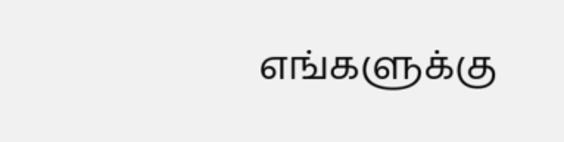எங்களுக்கு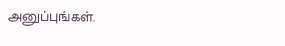அனுப்புங்கள்.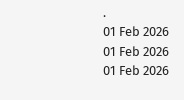.
01 Feb 2026
01 Feb 2026
01 Feb 2026